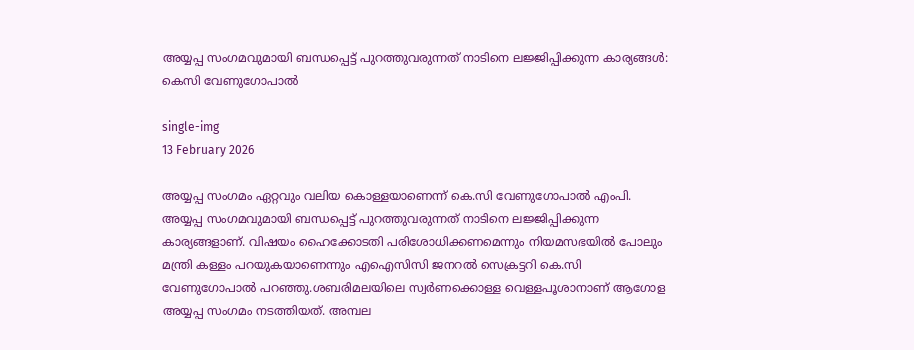അയ്യപ്പ സംഗമവുമായി ബന്ധപ്പെട്ട് പുറത്തുവരുന്നത് നാടിനെ ലജ്ജിപ്പിക്കുന്ന കാര്യങ്ങൾ: കെസി വേണുഗോപാൽ

single-img
13 February 2026

അയ്യപ്പ സംഗമം ഏറ്റവും വലിയ കൊള്ളയാണെന്ന് കെ.സി വേണുഗോപാൽ എംപി. അയ്യപ്പ സംഗമവുമായി ബന്ധപ്പെട്ട് പുറത്തുവരുന്നത് നാടിനെ ലജ്ജിപ്പിക്കുന്ന കാര്യങ്ങളാണ്. വിഷയം ഹൈക്കോടതി പരിശോധിക്കണമെന്നും നിയമസഭയിൽ പോലും മന്ത്രി കള്ളം പറയുകയാണെന്നും എഐസിസി ജനറൽ സെക്രട്ടറി കെ.സി വേണുഗോപാൽ പറഞ്ഞു.ശബരിമലയിലെ സ്വർണക്കൊള്ള വെള്ളപൂശാനാണ് ആഗോള അയ്യപ്പ സംഗമം നടത്തിയത്. അമ്പല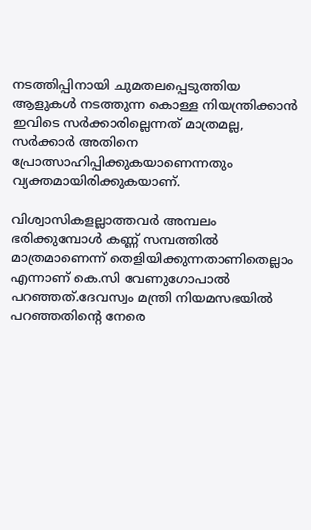നടത്തിപ്പിനായി ചുമതലപ്പെടുത്തിയ ആളുകൾ നടത്തുന്ന കൊള്ള നിയന്ത്രിക്കാൻ ഇവിടെ സർക്കാരില്ലെന്നത് മാത്രമല്ല, സർക്കാർ അതിനെ പ്രോത്സാഹിപ്പിക്കുകയാണെന്നതും വ്യക്തമായിരിക്കുകയാണ്.

വിശ്വാസികളല്ലാത്തവർ അമ്പലം ഭരിക്കുമ്പോൾ കണ്ണ് സമ്പത്തിൽ മാത്രമാണെന്ന് തെളിയിക്കുന്നതാണിതെല്ലാം എന്നാണ് കെ.സി വേണുഗോപാൽ പറഞ്ഞത്.ദേവസ്വം മന്ത്രി നിയമസഭയിൽ പറഞ്ഞതിന്റെ നേരെ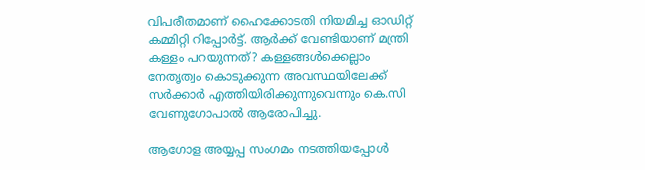വിപരീതമാണ് ഹൈക്കോടതി നിയമിച്ച ഓഡിറ്റ് കമ്മിറ്റി റിപ്പോർട്ട്. ആർക്ക് വേണ്ടിയാണ് മന്ത്രി കള്ളം പറയുന്നത്? കള്ളങ്ങൾക്കെല്ലാം നേതൃത്വം കൊടുക്കുന്ന അവസ്ഥയിലേക്ക് സർക്കാർ എത്തിയിരിക്കുന്നുവെന്നും കെ.സി വേണുഗോപാൽ ആരോപിച്ചു.

ആഗോള അയ്യപ്പ സംഗമം നടത്തിയപ്പോൾ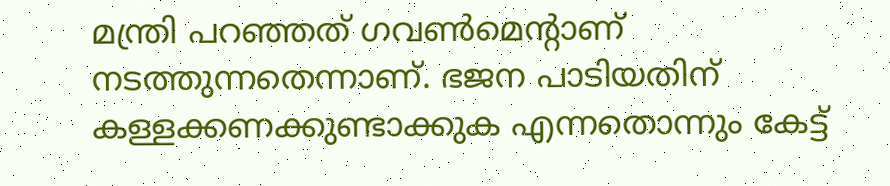മന്ത്രി പറഞ്ഞത് ഗവൺമെന്റാണ് നടത്തുന്നതെന്നാണ്. ഭജന പാടിയതിന് കള്ളക്കണക്കുണ്ടാക്കുക എന്നതൊന്നും കേട്ട്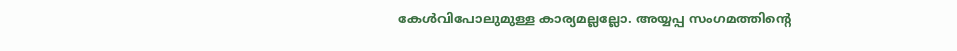കേൾവിപോലുമുള്ള കാര്യമല്ലല്ലോ. അയ്യപ്പ സംഗമത്തിന്റെ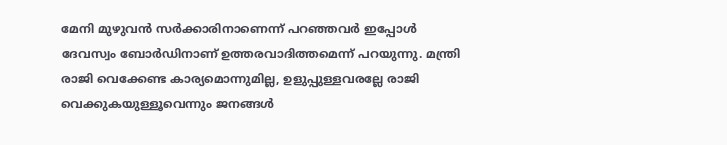മേനി മുഴുവൻ സർക്കാരിനാണെന്ന് പറഞ്ഞവർ ഇപ്പോൾ ദേവസ്വം ബോർഡിനാണ് ഉത്തരവാദിത്തമെന്ന് പറയുന്നു. മന്ത്രി രാജി വെക്കേണ്ട കാര്യമൊന്നുമില്ല, ഉളുപ്പുള്ളവരല്ലേ രാജി വെക്കുകയുള്ളൂവെന്നും ജനങ്ങൾ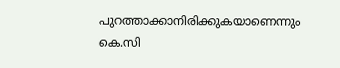പുറത്താക്കാനിരിക്കുകയാണെന്നും കെ.സി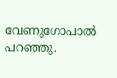വേണുഗോപാൽ പറഞ്ഞു.